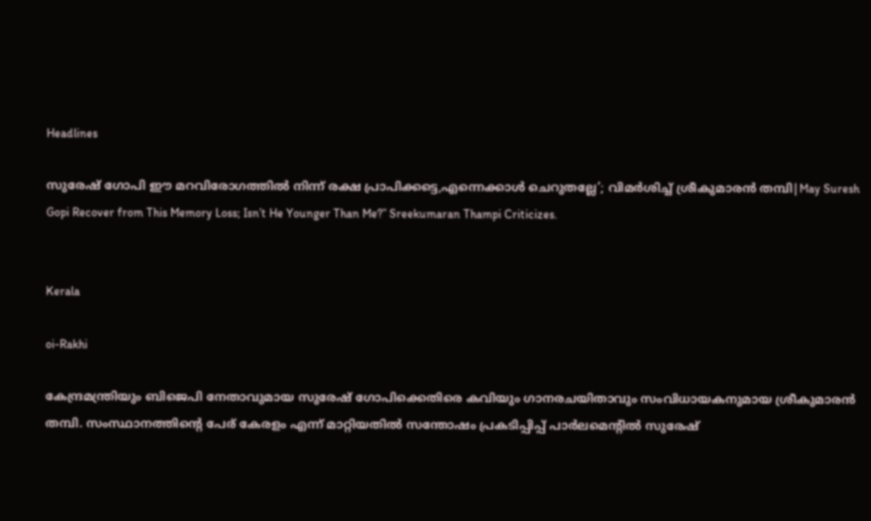Headlines

സുരേഷ് ഗോപി ഈ മറവിരോഗത്തിൽ നിന്ന് രക്ഷ പ്രാപിക്കട്ടെ,എന്നെക്കാൾ ചെറുതല്ലേ’; വിമർശിച്ച് ശ്രീകുമാരൻ തമ്പി|May Suresh Gopi Recover from This Memory Loss; Isn’t He Younger Than Me?” Sreekumaran Thampi Criticizes.


Kerala

oi-Rakhi

കേന്ദ്രമന്ത്രിയും ബിജെപി നേതാവുമായ സുരേഷ് ഗോപിക്കെതിരെ കവിയും ഗാനരചയിതാവും സംവിധായകനുമായ ശ്രീകുമാരൻ തമ്പി. സംസ്ഥാനത്തിന്റെ പേര് കേരളം എന്ന് മാറ്റിയതിൽ സന്തോഷം പ്രകടിപ്പിപ്പ് പാർലമെന്റിൽ സുരേഷ്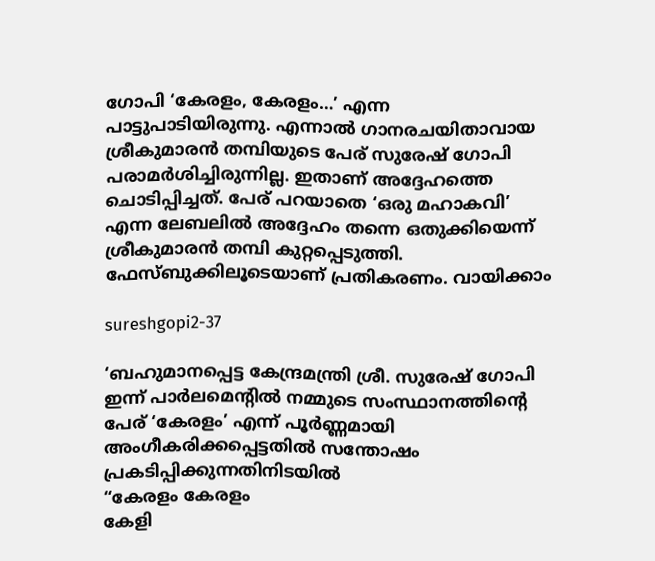ഗോപി ‘കേരളം, കേരളം…’ എന്ന പാട്ടുപാടിയിരുന്നു. എന്നാൽ ഗാനരചയിതാവായ ശ്രീകുമാരൻ തമ്പിയുടെ പേര് സുരേഷ് ഗോപി പരാമർശിച്ചിരുന്നില്ല. ഇതാണ് അദ്ദേഹത്തെ ചൊടിപ്പിച്ചത്. പേര് പറയാതെ ‘ഒരു മഹാകവി’ എന്ന ലേബലിൽ അദ്ദേഹം തന്നെ ഒതുക്കിയെന്ന് ശ്രീകുമാരൻ തമ്പി കുറ്റപ്പെടുത്തി. ഫേസ്ബുക്കിലൂടെയാണ് പ്രതികരണം. വായിക്കാം

sureshgopi2-37

‘ബഹുമാനപ്പെട്ട കേന്ദ്രമന്ത്രി ശ്രീ. സുരേഷ് ഗോപി ഇന്ന് പാർലമെന്റിൽ നമ്മുടെ സംസ്ഥാനത്തിന്റെ പേര് ‘കേരളം’ എന്ന് പൂർണ്ണമായി അംഗീകരിക്കപ്പെട്ടതിൽ സന്തോഷം പ്രകടിപ്പിക്കുന്നതിനിടയിൽ
“കേരളം കേരളം
കേളി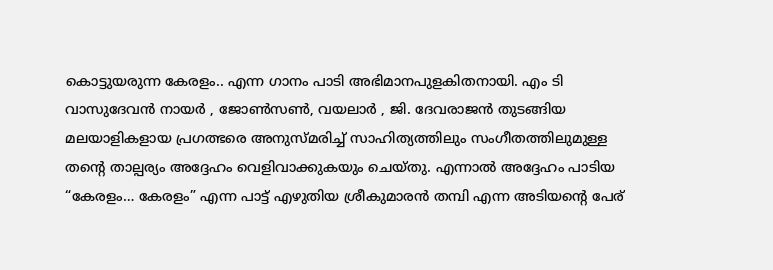കൊട്ടുയരുന്ന കേരളം.. എന്ന ഗാനം പാടി അഭിമാനപുളകിതനായി. എം ടി വാസുദേവൻ നായർ , ജോൺസൺ, വയലാർ , ജി. ദേവരാജൻ തുടങ്ങിയ മലയാളികളായ പ്രഗത്ഭരെ അനുസ്മരിച്ച് സാഹിത്യത്തിലും സംഗീതത്തിലുമുള്ള തന്റെ താല്പര്യം അദ്ദേഹം വെളിവാക്കുകയും ചെയ്തു. എന്നാൽ അദ്ദേഹം പാടിയ “കേരളം… കേരളം” എന്ന പാട്ട് എഴുതിയ ശ്രീകുമാരൻ തമ്പി എന്ന അടിയന്റെ പേര്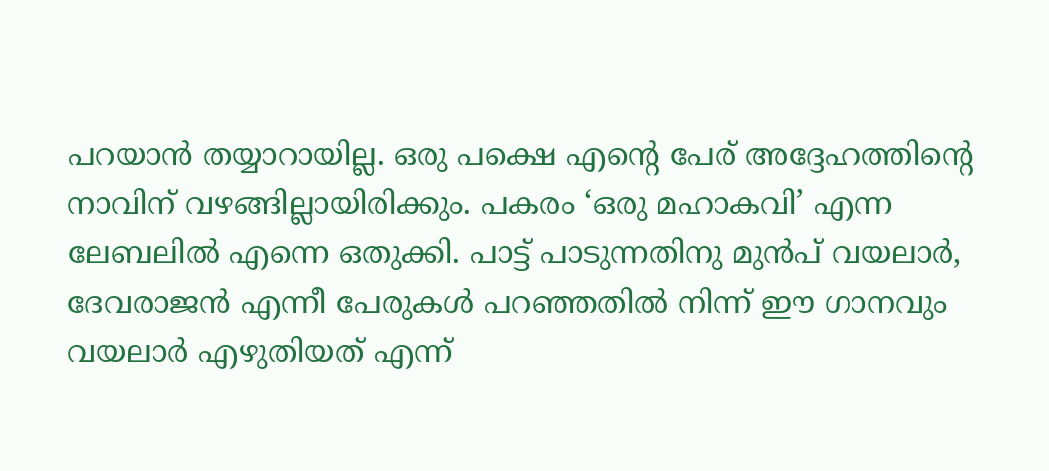പറയാൻ തയ്യാറായില്ല. ഒരു പക്ഷെ എന്റെ പേര് അദ്ദേഹത്തിന്റെ നാവിന് വഴങ്ങില്ലായിരിക്കും. പകരം ‘ഒരു മഹാകവി’ എന്ന ലേബലിൽ എന്നെ ഒതുക്കി. പാട്ട് പാടുന്നതിനു മുൻപ് വയലാർ, ദേവരാജൻ എന്നീ പേരുകൾ പറഞ്ഞതിൽ നിന്ന് ഈ ഗാനവും വയലാർ എഴുതിയത് എന്ന്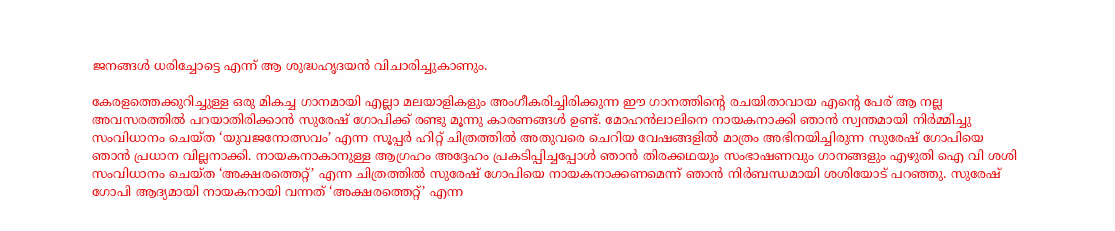ജനങ്ങൾ ധരിച്ചോട്ടെ എന്ന് ആ ശുദ്ധഹൃദയൻ വിചാരിച്ചുകാണും.

കേരളത്തെക്കുറിച്ചുള്ള ഒരു മികച്ച ഗാനമായി എല്ലാ മലയാളികളും അംഗീകരിച്ചിരിക്കുന്ന ഈ ഗാനത്തിന്റെ രചയിതാവായ എന്റെ പേര് ആ നല്ല അവസരത്തിൽ പറയാതിരിക്കാൻ സുരേഷ് ഗോപിക്ക് രണ്ടു മൂന്നു കാരണങ്ങൾ ഉണ്ട്. മോഹൻലാലിനെ നായകനാക്കി ഞാൻ സ്വന്തമായി നിർമ്മിച്ചു സംവിധാനം ചെയ്ത ‘യുവജനോത്സവം’ എന്ന സൂപ്പർ ഹിറ്റ് ചിത്രത്തിൽ അതുവരെ ചെറിയ വേഷങ്ങളിൽ മാത്രം അഭിനയിച്ചിരുന്ന സുരേഷ് ഗോപിയെ ഞാൻ പ്രധാന വില്ലനാക്കി. നായകനാകാനുള്ള ആഗ്രഹം അദ്ദേഹം പ്രകടിപ്പിച്ചപ്പോൾ ഞാൻ തിരക്കഥയും സംഭാഷണവും ഗാനങ്ങളും എഴുതി ഐ വി ശശി സംവിധാനം ചെയ്ത ‘അക്ഷരത്തെറ്റ്’ എന്ന ചിത്രത്തിൽ സുരേഷ് ഗോപിയെ നായകനാക്കണമെന്ന് ഞാൻ നിർബന്ധമായി ശശിയോട് പറഞ്ഞു. സുരേഷ് ഗോപി ആദ്യമായി നായകനായി വന്നത് ‘അക്ഷരത്തെറ്റ്’ എന്ന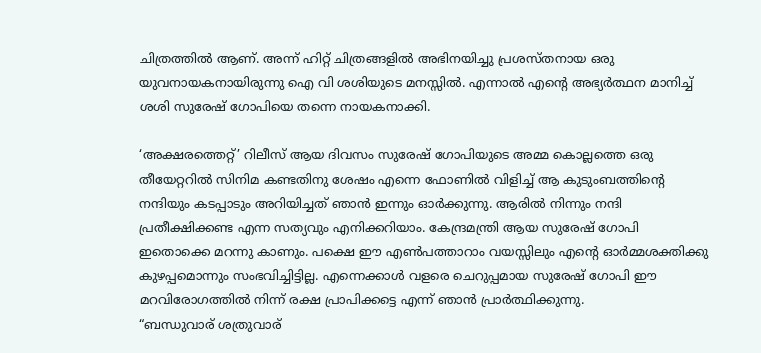ചിത്രത്തിൽ ആണ്. അന്ന് ഹിറ്റ് ചിത്രങ്ങളിൽ അഭിനയിച്ചു പ്രശസ്തനായ ഒരു യുവനായകനായിരുന്നു ഐ വി ശശിയുടെ മനസ്സിൽ. എന്നാൽ എന്റെ അഭ്യർത്ഥന മാനിച്ച് ശശി സുരേഷ് ഗോപിയെ തന്നെ നായകനാക്കി.

‘അക്ഷരത്തെറ്റ്’ റിലീസ് ആയ ദിവസം സുരേഷ് ഗോപിയുടെ അമ്മ കൊല്ലത്തെ ഒരു തീയേറ്ററിൽ സിനിമ കണ്ടതിനു ശേഷം എന്നെ ഫോണിൽ വിളിച്ച് ആ കുടുംബത്തിന്റെ നന്ദിയും കടപ്പാടും അറിയിച്ചത് ഞാൻ ഇന്നും ഓർക്കുന്നു. ആരിൽ നിന്നും നന്ദി പ്രതീക്ഷിക്കണ്ട എന്ന സത്യവും എനിക്കറിയാം. കേന്ദ്രമന്ത്രി ആയ സുരേഷ് ഗോപി ഇതൊക്കെ മറന്നു കാണും. പക്ഷെ ഈ എൺപത്താറാം വയസ്സിലും എന്റെ ഓർമ്മശക്തിക്കു കുഴപ്പമൊന്നും സംഭവിച്ചിട്ടില്ല. എന്നെക്കാൾ വളരെ ചെറുപ്പമായ സുരേഷ് ഗോപി ഈ മറവിരോഗത്തിൽ നിന്ന് രക്ഷ പ്രാപിക്കട്ടെ എന്ന് ഞാൻ പ്രാർത്ഥിക്കുന്നു.
“ബന്ധുവാര് ശത്രുവാര്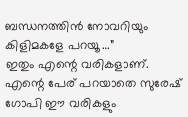ബന്ധനത്തിൻ നോവറിയും
കിളിമകളേ പറയൂ …”
ഇതും എന്റെ വരികളാണ്. എന്റെ പേര് പറയാതെ സുരേഷ് ഗോപി ഈ വരികളും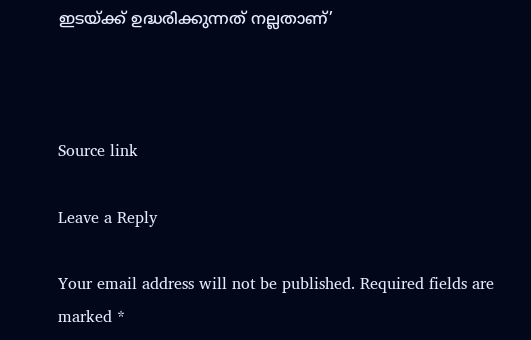ഇടയ്ക്ക് ഉദ്ധരിക്കുന്നത് നല്ലതാണ്’



Source link

Leave a Reply

Your email address will not be published. Required fields are marked *